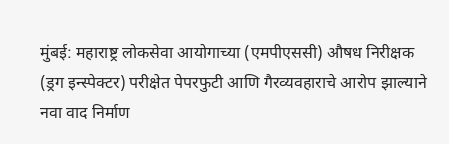मुंबई: महाराष्ट्र लोकसेवा आयोगाच्या (एमपीएससी) औषध निरीक्षक (ड्रग इन्स्पेक्टर) परीक्षेत पेपरफुटी आणि गैरव्यवहाराचे आरोप झाल्याने नवा वाद निर्माण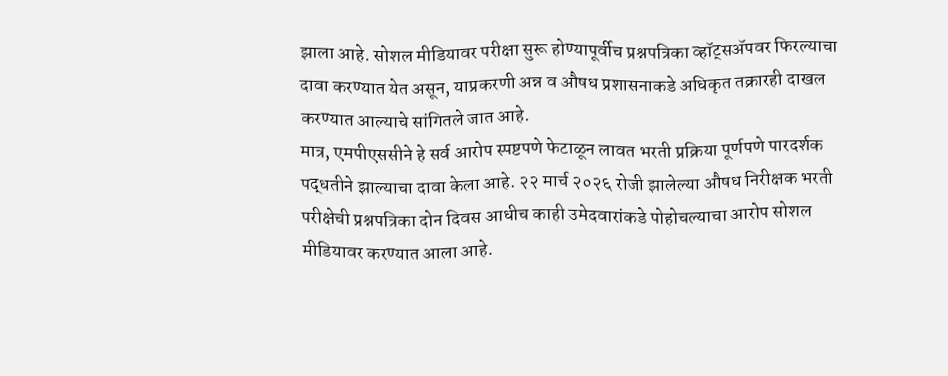झाला आहे. सोशल मीडियावर परीक्षा सुरू होण्यापूर्वीच प्रश्नपत्रिका व्हॉट्सॲपवर फिरल्याचा दावा करण्यात येत असून, याप्रकरणी अन्न व औषध प्रशासनाकडे अधिकृत तक्रारही दाखल करण्यात आल्याचे सांगितले जात आहे.
मात्र, एमपीएससीने हे सर्व आरोप स्पष्टपणे फेटाळून लावत भरती प्रक्रिया पूर्णपणे पारदर्शक पद्धतीने झाल्याचा दावा केला आहे. २२ मार्च २०२६ रोजी झालेल्या औषध निरीक्षक भरती परीक्षेची प्रश्नपत्रिका दोन दिवस आधीच काही उमेदवारांकडे पोहोचल्याचा आरोप सोशल मीडियावर करण्यात आला आहे.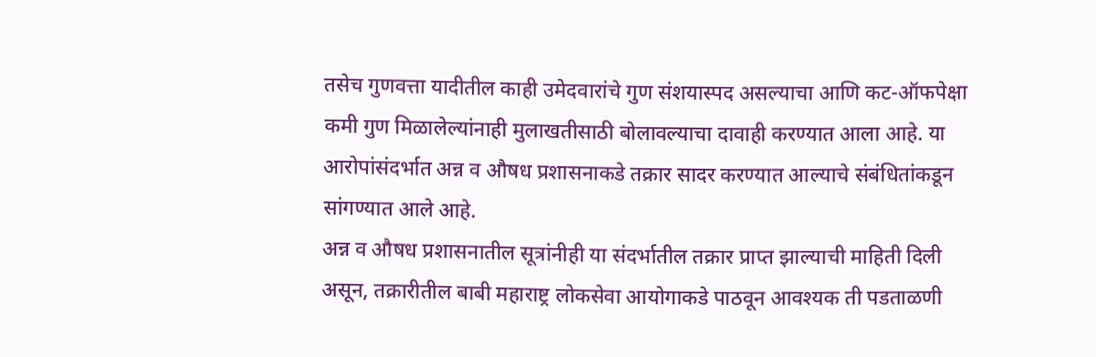तसेच गुणवत्ता यादीतील काही उमेदवारांचे गुण संशयास्पद असल्याचा आणि कट-ऑफपेक्षा कमी गुण मिळालेल्यांनाही मुलाखतीसाठी बोलावल्याचा दावाही करण्यात आला आहे. या आरोपांसंदर्भात अन्न व औषध प्रशासनाकडे तक्रार सादर करण्यात आल्याचे संबंधितांकडून सांगण्यात आले आहे.
अन्न व औषध प्रशासनातील सूत्रांनीही या संदर्भातील तक्रार प्राप्त झाल्याची माहिती दिली असून, तक्रारीतील बाबी महाराष्ट्र लोकसेवा आयोगाकडे पाठवून आवश्यक ती पडताळणी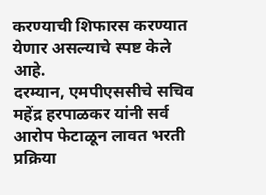करण्याची शिफारस करण्यात येणार असल्याचे स्पष्ट केले आहे.
दरम्यान, एमपीएससीचे सचिव महेंद्र हरपाळकर यांनी सर्व आरोप फेटाळून लावत भरती प्रक्रिया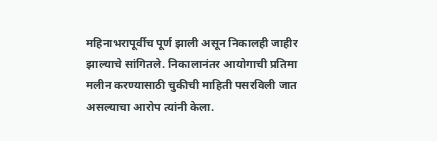महिनाभरापूर्वीच पूर्ण झाली असून निकालही जाहीर झाल्याचे सांगितले. निकालानंतर आयोगाची प्रतिमा मलीन करण्यासाठी चुकीची माहिती पसरविली जात असल्याचा आरोप त्यांनी केला.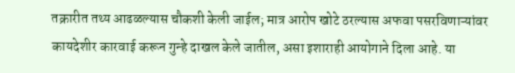तक्रारीत तथ्य आढळल्यास चौकशी केली जाईल; मात्र आरोप खोटे ठरल्यास अफवा पसरविणाऱ्यांवर कायदेशीर कारवाई करून गुन्हे दाखल केले जातील, असा इशाराही आयोगाने दिला आहे. या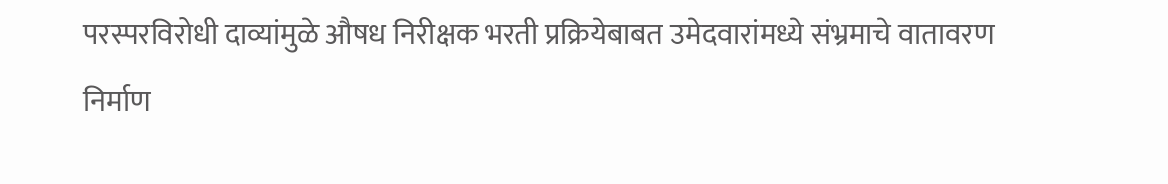परस्परविरोधी दाव्यांमुळे औषध निरीक्षक भरती प्रक्रियेबाबत उमेदवारांमध्ये संभ्रमाचे वातावरण निर्माण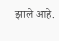झाले आहे.